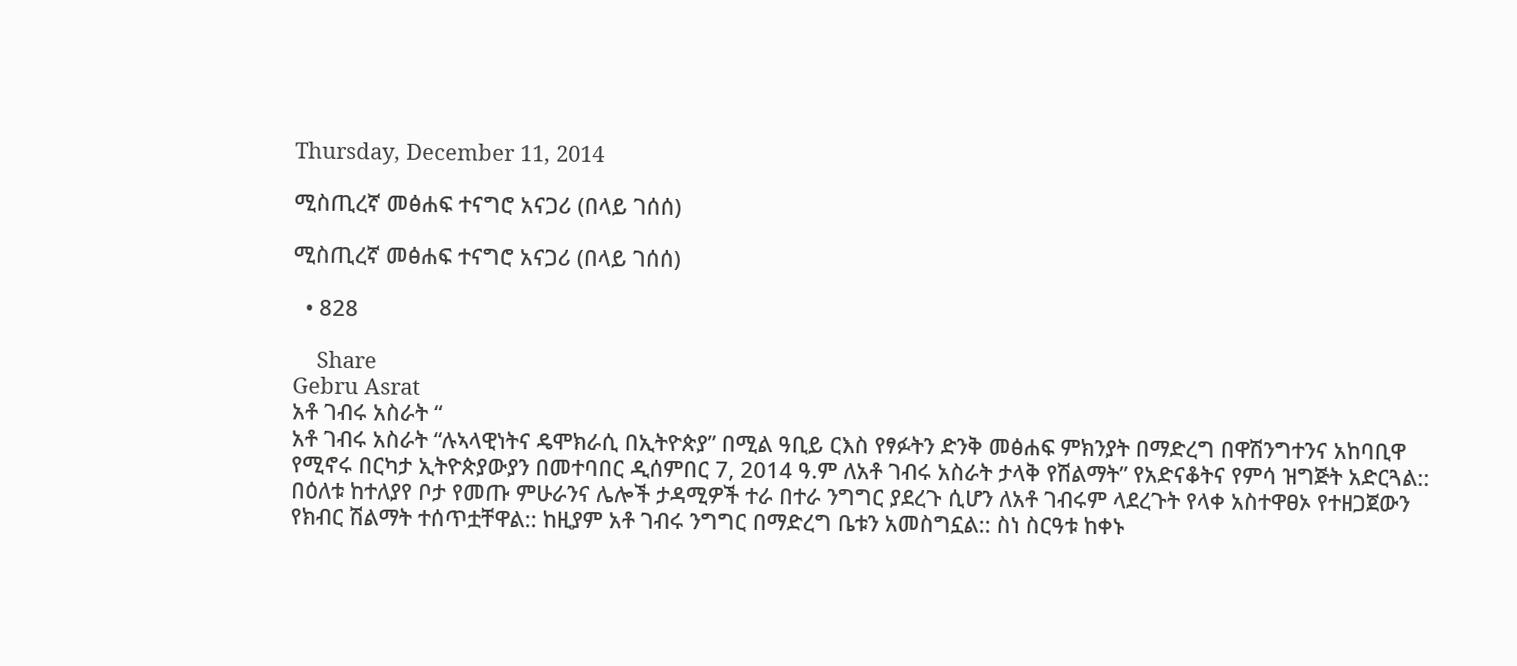Thursday, December 11, 2014

ሚስጢረኛ መፅሐፍ ተናግሮ አናጋሪ (በላይ ገሰሰ)

ሚስጢረኛ መፅሐፍ ተናግሮ አናጋሪ (በላይ ገሰሰ)

  • 828

    Share
Gebru Asrat
አቶ ገብሩ አስራት “
አቶ ገብሩ አስራት “ሉኣላዊነትና ዴሞክራሲ በኢትዮጵያ” በሚል ዓቢይ ርእስ የፃፉትን ድንቅ መፅሐፍ ምክንያት በማድረግ በዋሽንግተንና አከባቢዋ የሚኖሩ በርካታ ኢትዮጵያውያን በመተባበር ዲሰምበር 7, 2014 ዓ.ም ለአቶ ገብሩ አስራት ታላቅ የሽልማት” የአድናቆትና የምሳ ዝግጅት አድርጓል:: በዕለቱ ከተለያየ ቦታ የመጡ ምሁራንና ሌሎች ታዳሚዎች ተራ በተራ ንግግር ያደረጉ ሲሆን ለአቶ ገብሩም ላደረጉት የላቀ አስተዋፀኦ የተዘጋጀውን የክብር ሽልማት ተሰጥቷቸዋል:: ከዚያም አቶ ገብሩ ንግግር በማድረግ ቤቱን አመስግኗል:: ስነ ስርዓቱ ከቀኑ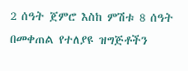2 ሰዓት ጀምሮ እስከ ምሽቱ 8 ሰዓት በመቀጠል የተለያዩ ዝግጅቶችን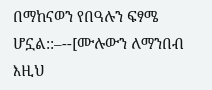በማከናወን የበዓሉን ፍፃሜ ሆኗል::–--[ሙሉውን ለማንበብ እዚህ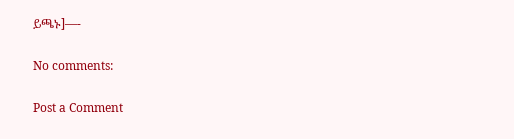ይጫኑ]—-

No comments:

Post a Comment